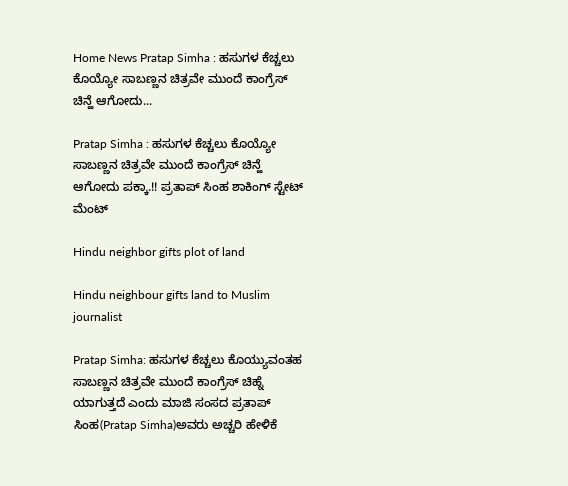Home News Pratap Simha : ಹಸುಗಳ ಕೆಚ್ಚಲು ಕೊಯ್ಯೋ ಸಾಬಣ್ಣನ ಚಿತ್ರವೇ ಮುಂದೆ ಕಾಂಗ್ರೆಸ್ ಚಿನ್ಹೆ ಆಗೋದು...

Pratap Simha : ಹಸುಗಳ ಕೆಚ್ಚಲು ಕೊಯ್ಯೋ ಸಾಬಣ್ಣನ ಚಿತ್ರವೇ ಮುಂದೆ ಕಾಂಗ್ರೆಸ್ ಚಿನ್ಹೆ ಆಗೋದು ಪಕ್ಕಾ.!! ಪ್ರತಾಪ್ ಸಿಂಹ ಶಾಕಿಂಗ್ ಸ್ಟೇಟ್ ಮೆಂಟ್

Hindu neighbor gifts plot of land

Hindu neighbour gifts land to Muslim journalist

Pratap Simha: ಹಸುಗಳ ಕೆಚ್ಚಲು ಕೊಯ್ಯುವಂತಹ ಸಾಬಣ್ಣನ ಚಿತ್ರವೇ ಮುಂದೆ ಕಾಂಗ್ರೆಸ್ ಚಿಹ್ನೆ ಯಾಗುತ್ತದೆ ಎಂದು ಮಾಜಿ ಸಂಸದ ಪ್ರತಾಪ್ ಸಿಂಹ(Pratap Simha)ಅವರು ಅಚ್ಚರಿ ಹೇಳಿಕೆ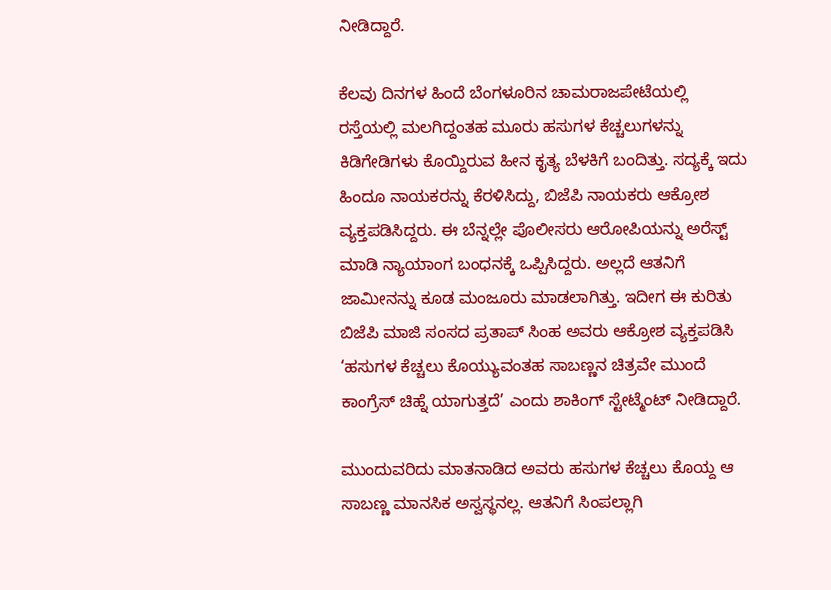ನೀಡಿದ್ದಾರೆ.

ಕೆಲವು ದಿನಗಳ ಹಿಂದೆ ಬೆಂಗಳೂರಿನ ಚಾಮರಾಜಪೇಟೆಯಲ್ಲಿ ರಸ್ತೆಯಲ್ಲಿ ಮಲಗಿದ್ದಂತಹ ಮೂರು ಹಸುಗಳ ಕೆಚ್ಚಲುಗಳನ್ನು ಕಿಡಿಗೇಡಿಗಳು ಕೊಯ್ದಿರುವ ಹೀನ ಕೃತ್ಯ ಬೆಳಕಿಗೆ ಬಂದಿತ್ತು. ಸದ್ಯಕ್ಕೆ ಇದು ಹಿಂದೂ ನಾಯಕರನ್ನು ಕೆರಳಿಸಿದ್ದು, ಬಿಜೆಪಿ ನಾಯಕರು ಆಕ್ರೋಶ ವ್ಯಕ್ತಪಡಿಸಿದ್ದರು. ಈ ಬೆನ್ನಲ್ಲೇ ಪೊಲೀಸರು ಆರೋಪಿಯನ್ನು ಅರೆಸ್ಟ್ ಮಾಡಿ ನ್ಯಾಯಾಂಗ ಬಂಧನಕ್ಕೆ ಒಪ್ಪಿಸಿದ್ದರು. ಅಲ್ಲದೆ ಆತನಿಗೆ ಜಾಮೀನನ್ನು ಕೂಡ ಮಂಜೂರು ಮಾಡಲಾಗಿತ್ತು. ಇದೀಗ ಈ ಕುರಿತು ಬಿಜೆಪಿ ಮಾಜಿ ಸಂಸದ ಪ್ರತಾಪ್ ಸಿಂಹ ಅವರು ಆಕ್ರೋಶ ವ್ಯಕ್ತಪಡಿಸಿ ‘ಹಸುಗಳ ಕೆಚ್ಚಲು ಕೊಯ್ಯುವಂತಹ ಸಾಬಣ್ಣನ ಚಿತ್ರವೇ ಮುಂದೆ ಕಾಂಗ್ರೆಸ್ ಚಿಹ್ನೆ ಯಾಗುತ್ತದೆ’ ಎಂದು ಶಾಕಿಂಗ್ ಸ್ಟೇಟ್ಮೆಂಟ್ ನೀಡಿದ್ದಾರೆ.

ಮುಂದುವರಿದು ಮಾತನಾಡಿದ ಅವರು ಹಸುಗಳ ಕೆಚ್ಚಲು ಕೊಯ್ದ ಆ ಸಾಬಣ್ಣ ಮಾನಸಿಕ ಅಸ್ವಸ್ಥನಲ್ಲ. ಆತನಿಗೆ ಸಿಂಪಲ್ಲಾಗಿ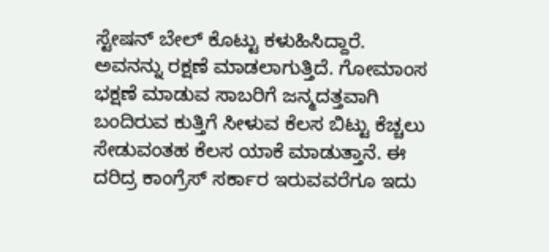ಸ್ಟೇಷನ್ ಬೇಲ್ ಕೊಟ್ಟು ಕಳುಹಿಸಿದ್ದಾರೆ. ಅವನನ್ನು ರಕ್ಷಣೆ ಮಾಡಲಾಗುತ್ತಿದೆ. ಗೋಮಾಂಸ ಭಕ್ಷಣೆ ಮಾಡುವ ಸಾಬರಿಗೆ ಜನ್ಮದತ್ತವಾಗಿ ಬಂದಿರುವ ಕುತ್ತಿಗೆ ಸೀಳುವ ಕೆಲಸ ಬಿಟ್ಟು ಕೆಚ್ಚಲು ಸೇಡುವಂತಹ ಕೆಲಸ ಯಾಕೆ ಮಾಡುತ್ತಾನೆ. ಈ ದರಿದ್ರ ಕಾಂಗ್ರೆಸ್ ಸರ್ಕಾರ ಇರುವವರೆಗೂ ಇದು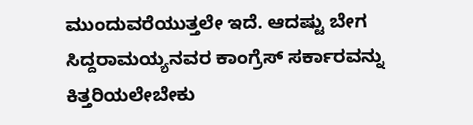ಮುಂದುವರೆಯುತ್ತಲೇ ಇದೆ. ಆದಷ್ಟು ಬೇಗ ಸಿದ್ದರಾಮಯ್ಯನವರ ಕಾಂಗ್ರೆಸ್ ಸರ್ಕಾರವನ್ನು ಕಿತ್ತರಿಯಲೇಬೇಕು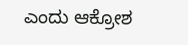ಎಂದು ಆಕ್ರೋಶ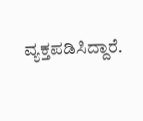ವ್ಯಕ್ತಪಡಿಸಿದ್ದಾರೆ.